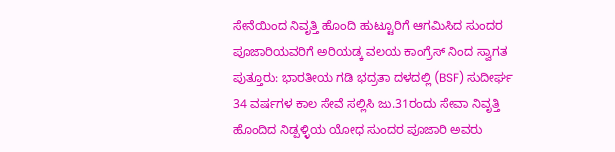ಸೇನೆಯಿಂದ ನಿವೃತ್ತಿ ಹೊಂದಿ ಹುಟ್ಟೂರಿಗೆ ಆಗಮಿಸಿದ ಸುಂದರ ಪೂಜಾರಿಯವರಿಗೆ ಅರಿಯಡ್ಕ ವಲಯ ಕಾಂಗ್ರೆಸ್ ನಿಂದ ಸ್ವಾಗತ
ಪುತ್ತೂರು: ಭಾರತೀಯ ಗಡಿ ಭದ್ರತಾ ದಳದಲ್ಲಿ (BSF) ಸುದೀರ್ಘ 34 ವರ್ಷಗಳ ಕಾಲ ಸೇವೆ ಸಲ್ಲಿಸಿ ಜು.31ರಂದು ಸೇವಾ ನಿವೃತ್ತಿ ಹೊಂದಿದ ನಿಡ್ಪಳ್ಳಿಯ ಯೋಧ ಸುಂದರ ಪೂಜಾರಿ ಅವರು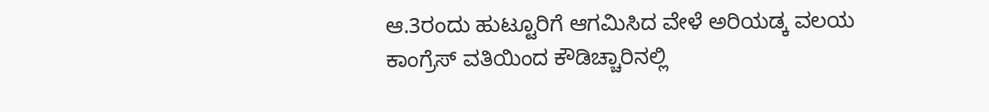ಆ.3ರಂದು ಹುಟ್ಟೂರಿಗೆ ಆಗಮಿಸಿದ ವೇಳೆ ಅರಿಯಡ್ಕ ವಲಯ ಕಾಂಗ್ರೆಸ್ ವತಿಯಿಂದ ಕೌಡಿಚ್ಚಾರಿನಲ್ಲಿ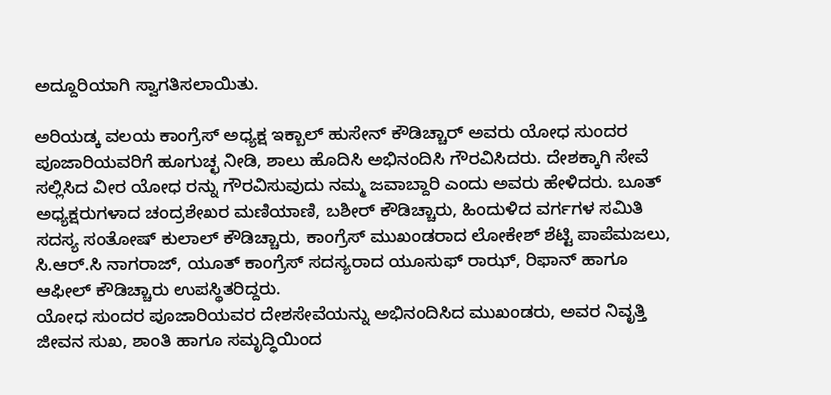ಅದ್ದೂರಿಯಾಗಿ ಸ್ವಾಗತಿಸಲಾಯಿತು.

ಅರಿಯಡ್ಕ ವಲಯ ಕಾಂಗ್ರೆಸ್ ಅಧ್ಯಕ್ಷ ಇಕ್ಬಾಲ್ ಹುಸೇನ್ ಕೌಡಿಚ್ಚಾರ್ ಅವರು ಯೋಧ ಸುಂದರ ಪೂಜಾರಿಯವರಿಗೆ ಹೂಗುಚ್ಛ ನೀಡಿ, ಶಾಲು ಹೊದಿಸಿ ಅಭಿನಂದಿಸಿ ಗೌರವಿಸಿದರು. ದೇಶಕ್ಕಾಗಿ ಸೇವೆ ಸಲ್ಲಿಸಿದ ವೀರ ಯೋಧ ರನ್ನು ಗೌರವಿಸುವುದು ನಮ್ಮ ಜವಾಬ್ದಾರಿ ಎಂದು ಅವರು ಹೇಳಿದರು. ಬೂತ್ ಅಧ್ಯಕ್ಷರುಗಳಾದ ಚಂದ್ರಶೇಖರ ಮಣಿಯಾಣಿ, ಬಶೀರ್ ಕೌಡಿಚ್ಚಾರು, ಹಿಂದುಳಿದ ವರ್ಗಗಳ ಸಮಿತಿ ಸದಸ್ಯ ಸಂತೋಷ್ ಕುಲಾಲ್ ಕೌಡಿಚ್ಚಾರು, ಕಾಂಗ್ರೆಸ್ ಮುಖಂಡರಾದ ಲೋಕೇಶ್ ಶೆಟ್ಟಿ ಪಾಪೆಮಜಲು, ಸಿ.ಆರ್.ಸಿ ನಾಗರಾಜ್, ಯೂತ್ ಕಾಂಗ್ರೆಸ್ ಸದಸ್ಯರಾದ ಯೂಸುಫ್ ರಾಝ್, ರಿಫಾನ್ ಹಾಗೂ ಆಫೀಲ್ ಕೌಡಿಚ್ಚಾರು ಉಪಸ್ಥಿತರಿದ್ದರು.
ಯೋಧ ಸುಂದರ ಪೂಜಾರಿಯವರ ದೇಶಸೇವೆಯನ್ನು ಅಭಿನಂದಿಸಿದ ಮುಖಂಡರು, ಅವರ ನಿವೃತ್ತಿ ಜೀವನ ಸುಖ, ಶಾಂತಿ ಹಾಗೂ ಸಮೃದ್ಧಿಯಿಂದ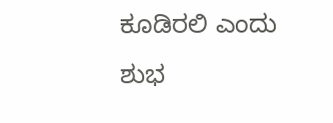ಕೂಡಿರಲಿ ಎಂದು ಶುಭ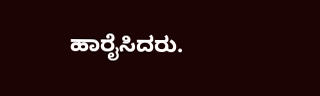ಹಾರೈಸಿದರು.